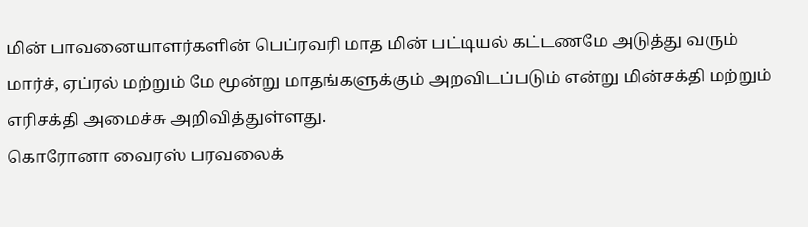மின் பாவனையாளர்களின் பெப்ரவரி மாத மின் பட்டியல் கட்டணமே அடுத்து வரும் மார்ச், ஏப்ரல் மற்றும் மே மூன்று மாதங்களுக்கும் அறவிடப்படும் என்று மின்சக்தி மற்றும் எரிசக்தி அமைச்சு அறிவித்துள்ளது.
கொரோனா வைரஸ் பரவலைக்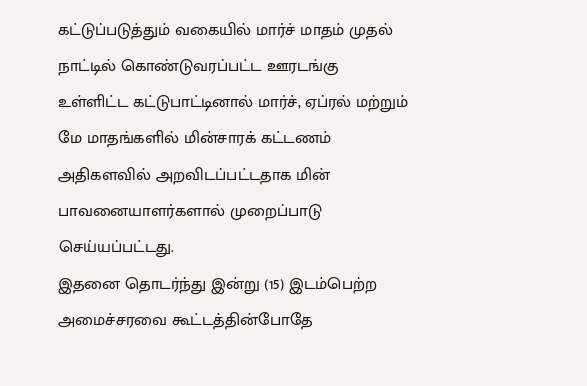கட்டுப்படுத்தும் வகையில் மார்ச் மாதம் முதல் நாட்டில் கொண்டுவரப்பட்ட ஊரடங்கு உள்ளிட்ட கட்டுபாட்டினால் மார்ச், ஏப்ரல் மற்றும் மே மாதங்களில் மின்சாரக் கட்டணம் அதிகளவில் அறவிடப்பட்டதாக மின் பாவனையாளர்களால் முறைப்பாடு செய்யப்பட்டது.
இதனை தொடர்ந்து இன்று (15) இடம்பெற்ற அமைச்சரவை கூட்டத்தின்போதே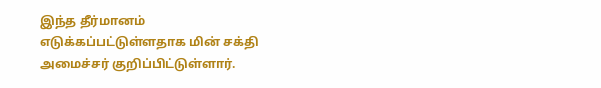இந்த தீர்மானம் எடுக்கப்பட்டுள்ளதாக மின் சக்தி அமைச்சர் குறிப்பிட்டுள்ளார்.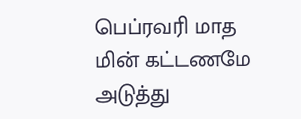பெப்ரவரி மாத மின் கட்டணமே அடுத்து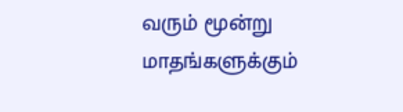வரும் மூன்று மாதங்களுக்கும்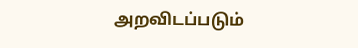அறவிடப்படும்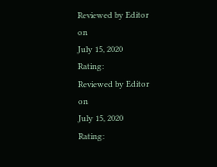Reviewed by Editor
on
July 15, 2020
Rating:
Reviewed by Editor
on
July 15, 2020
Rating: